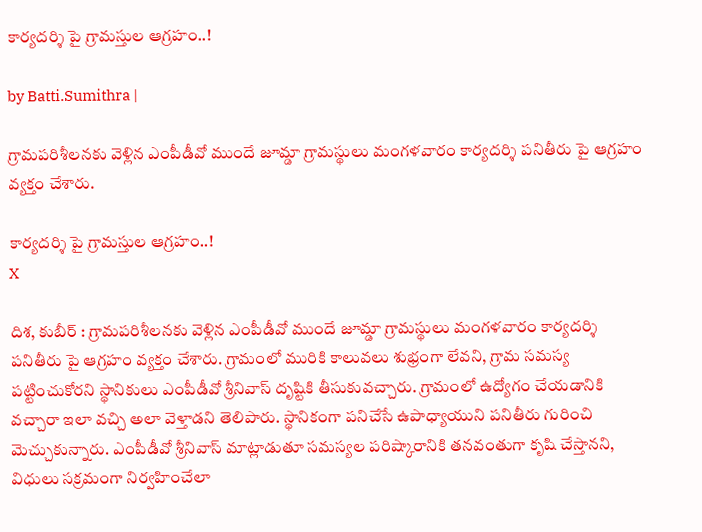కార్యదర్శి పై గ్రామస్తుల ఆగ్రహం..!

by Batti.Sumithra |

గ్రామపరిశీలనకు వెళ్లిన ఎంపీడీవో ముందే జూమ్డా గ్రామస్థులు మంగళవారం కార్యదర్శి పనితీరు పై ఆగ్రహం వ్యక్తం చేశారు.

కార్యదర్శి పై గ్రామస్తుల ఆగ్రహం..!
X

దిశ, కుబీర్ : గ్రామపరిశీలనకు వెళ్లిన ఎంపీడీవో ముందే జూమ్డా గ్రామస్థులు మంగళవారం కార్యదర్శి పనితీరు పై ఆగ్రహం వ్యక్తం చేశారు. గ్రామంలో మురికి కాలువలు శుభ్రంగా లేవని, గ్రామ సమస్య పట్టించుకోరని స్థానికులు ఎంపీడీవో శ్రీనివాస్ దృష్టికి తీసుకువచ్చారు. గ్రామంలో ఉద్యోగం చేయడానికి వచ్చారా ఇలా వచ్చి అలా వెళ్తాడని తెలిపారు. స్థానికంగా పనిచేసే ఉపాధ్యాయుని పనితీరు గురించి మెచ్చుకున్నారు. ఎంపీడీవో శ్రీనివాస్ మాట్లాడుతూ సమస్యల పరిష్కారానికి తనవంతుగా కృషి చేస్తానని, విధులు సక్రమంగా నిర్వహించేలా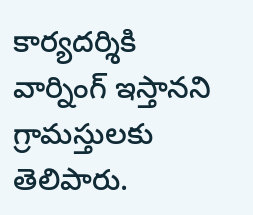కార్యదర్శికి వార్నింగ్ ఇస్తానని గ్రామస్తులకు తెలిపారు.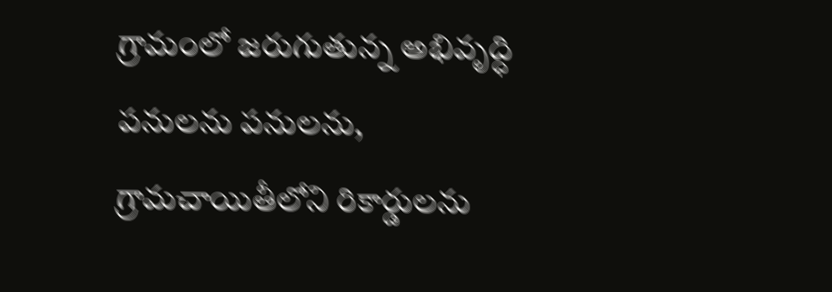గ్రామంలో జరుగుతున్న అభివృద్ధి పనులను పనులను, గ్రామచాయితీలోని రికార్డులను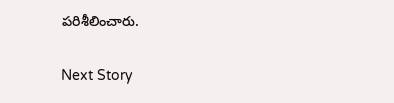పరిశీలించారు.

Next Story